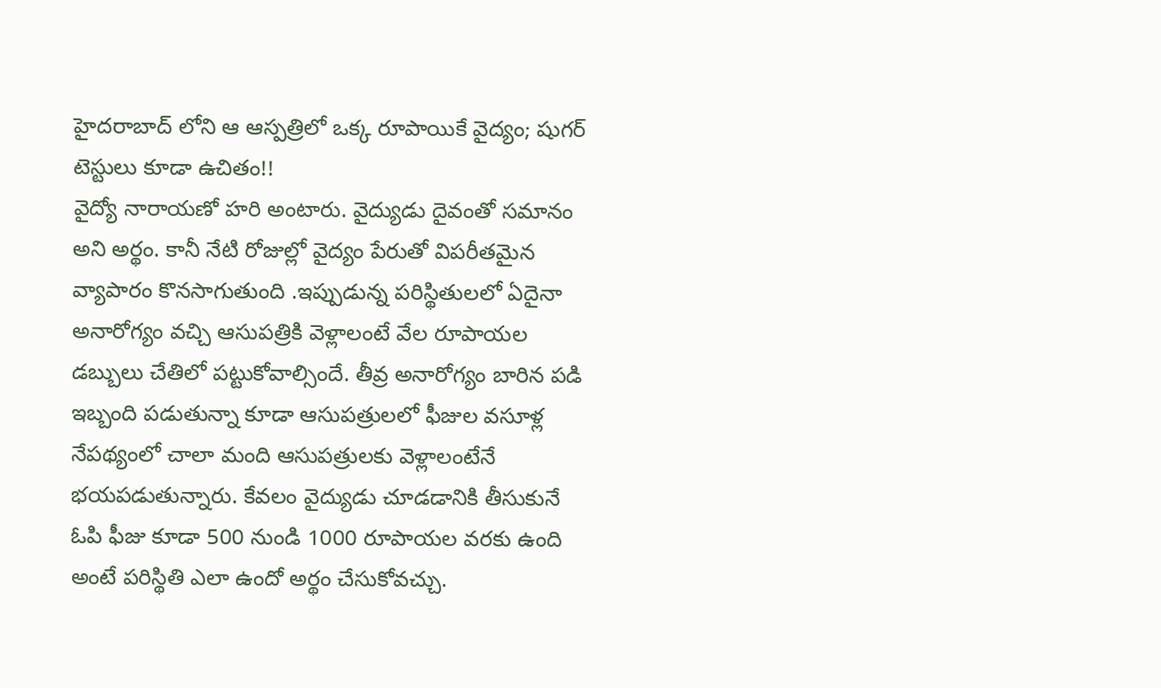హైదరాబాద్ లోని ఆ ఆస్పత్రిలో ఒక్క రూపాయికే వైద్యం; షుగర్ టెస్టులు కూడా ఉచితం!!
వైద్యో నారాయణో హరి అంటారు. వైద్యుడు దైవంతో సమానం అని అర్థం. కానీ నేటి రోజుల్లో వైద్యం పేరుతో విపరీతమైన వ్యాపారం కొనసాగుతుంది .ఇప్పుడున్న పరిస్థితులలో ఏదైనా అనారోగ్యం వచ్చి ఆసుపత్రికి వెళ్లాలంటే వేల రూపాయల డబ్బులు చేతిలో పట్టుకోవాల్సిందే. తీవ్ర అనారోగ్యం బారిన పడి ఇబ్బంది పడుతున్నా కూడా ఆసుపత్రులలో ఫీజుల వసూళ్ల నేపథ్యంలో చాలా మంది ఆసుపత్రులకు వెళ్లాలంటేనే భయపడుతున్నారు. కేవలం వైద్యుడు చూడడానికి తీసుకునే ఓపి ఫీజు కూడా 500 నుండి 1000 రూపాయల వరకు ఉంది అంటే పరిస్థితి ఎలా ఉందో అర్థం చేసుకోవచ్చు.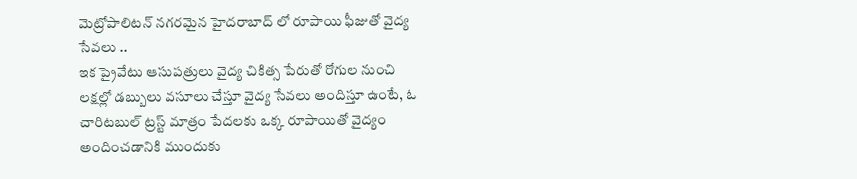మెట్రోపాలిటన్ నగరమైన హైదరాబాద్ లో రూపాయి ఫీజుతో వైద్య సేవలు ..
ఇక ప్రైవేటు ఆసుపత్రులు వైద్య చికిత్స పేరుతో రోగుల నుంచి లక్షల్లో డబ్బులు వసూలు చేస్తూ వైద్య సేవలు అందిస్తూ ఉంటే, ఓ చారిటబుల్ ట్రస్ట్ మాత్రం పేదలకు ఒక్క రూపాయితో వైద్యం అందించడానికి ముందుకు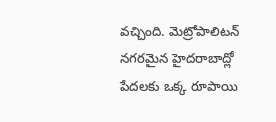వచ్చింది. మెట్రోపాలిటన్ నగరమైన హైదరాబాద్లో పేదలకు ఒక్క రూపాయి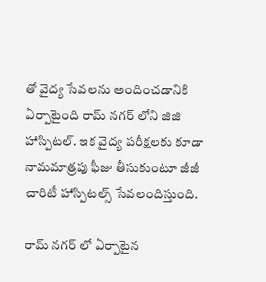తో వైద్య సేవలను అందించడానికి ఏర్పాటైంది రామ్ నగర్ లోని జిజి హాస్పిటల్. ఇక వైద్య పరీక్షలకు కూడా నామమాత్రపు ఫీజు తీసుకుంటూ జీజీ చారిటీ హాస్పిటల్స్ సేవలందిస్తుంది.

రామ్ నగర్ లో ఏర్పాటైన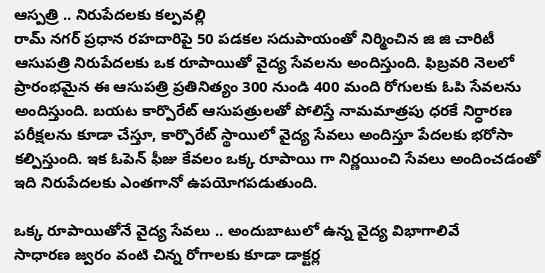ఆస్పత్రి .. నిరుపేదలకు కల్పవల్లి
రామ్ నగర్ ప్రధాన రహదారిపై 50 పడకల సదుపాయంతో నిర్మించిన జి జి చారిటీ ఆసుపత్రి నిరుపేదలకు ఒక రూపాయితో వైద్య సేవలను అందిస్తుంది. ఫిబ్రవరి నెలలో ప్రారంభమైన ఈ ఆసుపత్రి ప్రతినిత్యం 300 నుండి 400 మంది రోగులకు ఓపి సేవలను అందిస్తుంది. బయట కార్పొరేట్ ఆసుపత్రులతో పోలిస్తే నామమాత్రపు ధరకే నిర్ధారణ పరీక్షలను కూడా చేస్తూ, కార్పొరేట్ స్థాయిలో వైద్య సేవలు అందిస్తూ పేదలకు భరోసా కల్పిస్తుంది. ఇక ఓపెన్ ఫీజు కేవలం ఒక్క రూపాయి గా నిర్ణయించి సేవలు అందించడంతో ఇది నిరుపేదలకు ఎంతగానో ఉపయోగపడుతుంది.

ఒక్క రూపాయితోనే వైద్య సేవలు .. అందుబాటులో ఉన్న వైద్య విభాగాలివే
సాధారణ జ్వరం వంటి చిన్న రోగాలకు కూడా డాక్టర్ల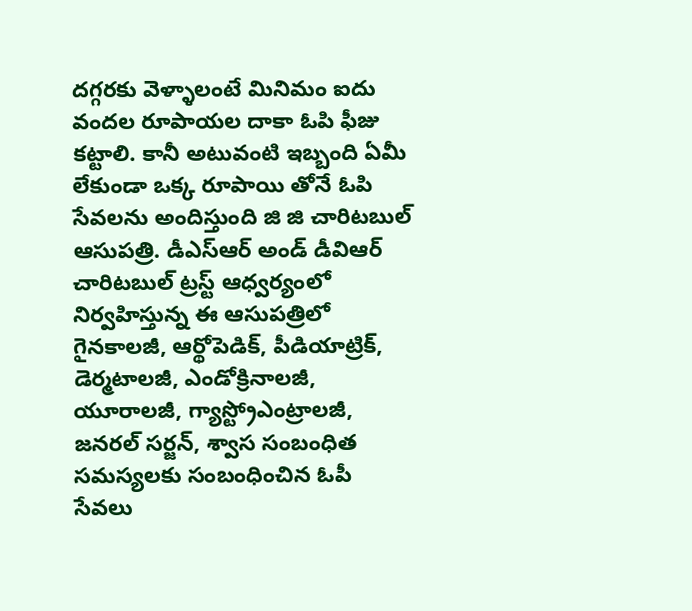దగ్గరకు వెళ్ళాలంటే మినిమం ఐదు వందల రూపాయల దాకా ఓపి ఫీజు కట్టాలి. కానీ అటువంటి ఇబ్బంది ఏమీ లేకుండా ఒక్క రూపాయి తోనే ఓపి సేవలను అందిస్తుంది జి జి చారిటబుల్ ఆసుపత్రి. డీఎస్ఆర్ అండ్ డీవిఆర్ చారిటబుల్ ట్రస్ట్ ఆధ్వర్యంలో నిర్వహిస్తున్న ఈ ఆసుపత్రిలో గైనకాలజీ, ఆర్థోపెడిక్, పీడియాట్రిక్, డెర్మటాలజీ, ఎండోక్రినాలజీ, యూరాలజీ, గ్యాస్ట్రోఎంట్రాలజీ, జనరల్ సర్జన్, శ్వాస సంబంధిత సమస్యలకు సంబంధించిన ఓపీ సేవలు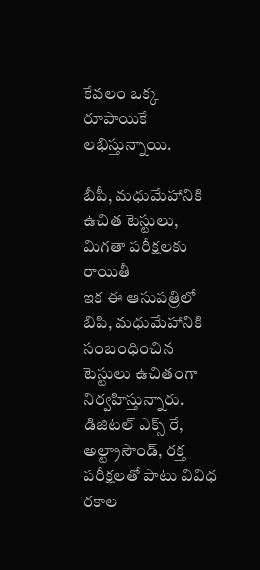కేవలం ఒక్క రూపాయికే లభిస్తున్నాయి.

బీపీ, మధుమేహానికి ఉచిత టెస్టులు, మిగతా పరీక్షలకు రాయితీ
ఇక ఈ ఆసుపత్రిలో బిపి, మధుమేహానికి సంబంధించిన టెస్టులు ఉచితంగా నిర్వహిస్తున్నారు. డిజిటల్ ఎక్స్ రే, అల్ట్రాసౌండ్, రక్త పరీక్షలతో పాటు వివిధ రకాల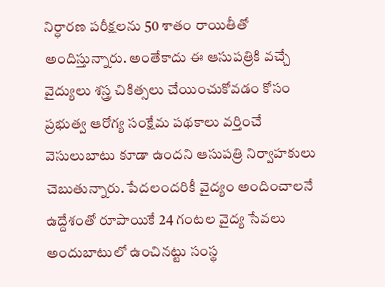నిర్ధారణ పరీక్షలను 50 శాతం రాయితీతో అందిస్తున్నారు. అంతేకాదు ఈ ఆసుపత్రికి వచ్చే వైద్యులు శస్త్ర చికిత్సలు చేయించుకోవడం కోసం ప్రభుత్వ ఆరోగ్య సంక్షేమ పథకాలు వర్తించే వెసులుబాటు కూడా ఉందని ఆసుపత్రి నిర్వాహకులు చెబుతున్నారు. పేదలందరికీ వైద్యం అందించాలనే ఉద్దేశంతో రూపాయికే 24 గంటల వైద్య సేవలు అందుబాటులో ఉంచినట్టు సంస్థ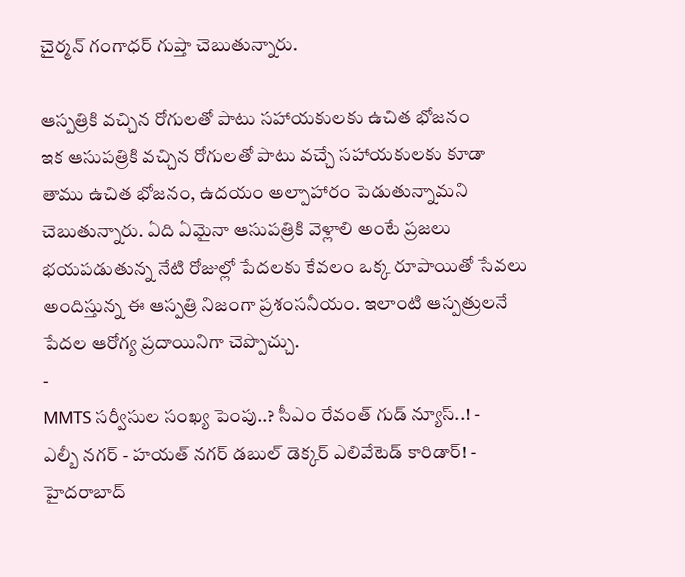చైర్మన్ గంగాధర్ గుప్తా చెబుతున్నారు.

ఆస్పత్రికి వచ్చిన రోగులతో పాటు సహాయకులకు ఉచిత భోజనం
ఇక ఆసుపత్రికి వచ్చిన రోగులతో పాటు వచ్చే సహాయకులకు కూడా తాము ఉచిత భోజనం, ఉదయం అల్పాహారం పెడుతున్నామని చెబుతున్నారు. ఏది ఏమైనా ఆసుపత్రికి వెళ్లాలి అంటే ప్రజలు భయపడుతున్న నేటి రోజుల్లో పేదలకు కేవలం ఒక్క రూపాయితో సేవలు అందిస్తున్న ఈ ఆస్పత్రి నిజంగా ప్రశంసనీయం. ఇలాంటి ఆస్పత్రులనే పేదల ఆరోగ్య ప్రదాయినిగా చెప్పొచ్చు.
-
MMTS సర్వీసుల సంఖ్య పెంపు..? సీఎం రేవంత్ గుడ్ న్యూస్..! -
ఎల్బీ నగర్ - హయత్ నగర్ డబుల్ డెక్కర్ ఎలివేటెడ్ కారిడార్! -
హైదరాబాద్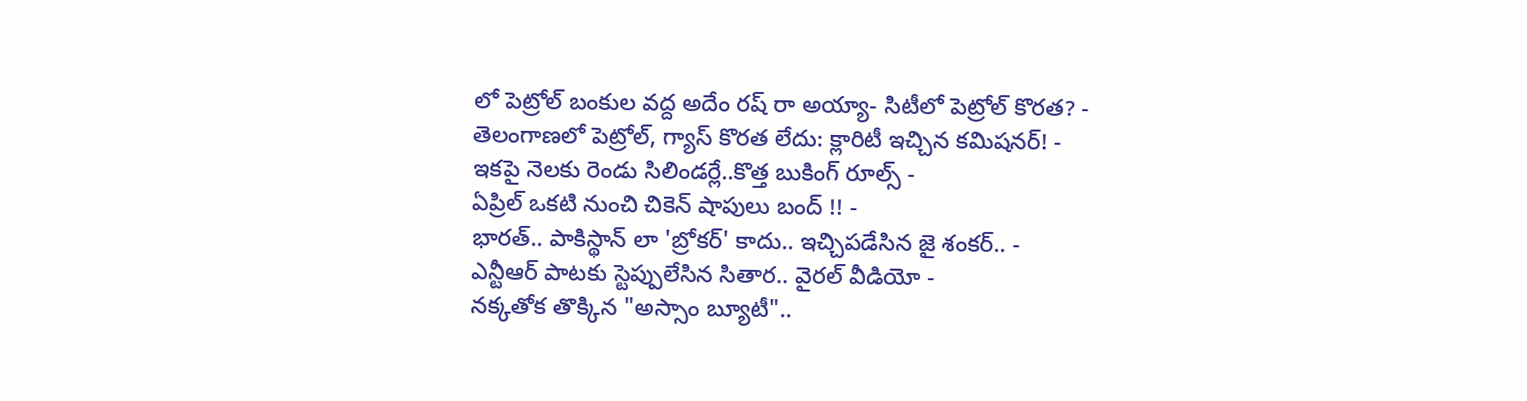లో పెట్రోల్ బంకుల వద్ద అదేం రష్ రా అయ్యా- సిటీలో పెట్రోల్ కొరత? -
తెలంగాణలో పెట్రోల్, గ్యాస్ కొరత లేదు: క్లారిటీ ఇచ్చిన కమిషనర్! -
ఇకపై నెలకు రెండు సిలిండర్లే..కొత్త బుకింగ్ రూల్స్ -
ఏప్రిల్ ఒకటి నుంచి చికెన్ షాపులు బంద్ !! -
భారత్.. పాకిస్థాన్ లా 'బ్రోకర్' కాదు.. ఇచ్చిపడేసిన జై శంకర్.. -
ఎన్టీఆర్ పాటకు స్టెప్పులేసిన సితార.. వైరల్ వీడియో -
నక్కతోక తొక్కిన "అస్సాం బ్యూటీ"..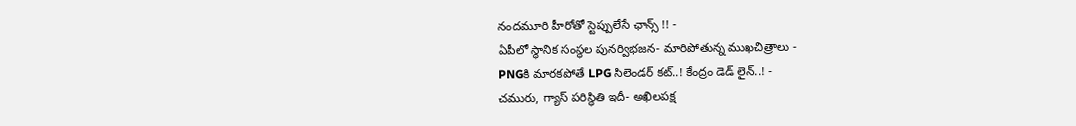నందమూరి హీరోతో స్టెప్పులేసే ఛాన్స్ !! -
ఏపీలో స్థానిక సంస్థల పునర్విభజన- మారిపోతున్న ముఖచిత్రాలు -
PNGకి మారకపోతే LPG సిలెండర్ కట్..! కేంద్రం డెడ్ లైన్..! -
చమురు, గ్యాస్ పరిస్ధితి ఇదీ- అఖిలపక్ష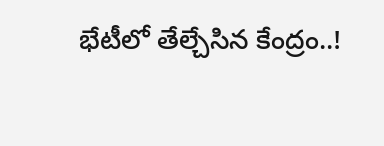భేటీలో తేల్చేసిన కేంద్రం..!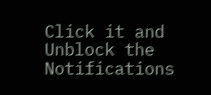Click it and Unblock the Notifications